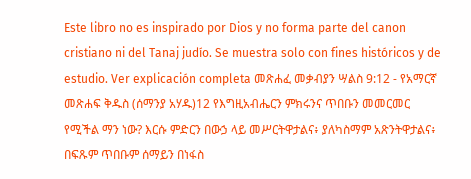Este libro no es inspirado por Dios y no forma parte del canon cristiano ni del Tanaj judío. Se muestra solo con fines históricos y de estudio. Ver explicación completa መጽሐፈ መቃብያን ሣልስ 9:12 - የአማርኛ መጽሐፍ ቅዱስ (ሰማንያ አሃዱ)12 የእግዚአብሔርን ምክሩንና ጥበቡን መመርመር የሚችል ማን ነው? እርሱ ምድርን በውኃ ላይ መሥርትዋታልና፥ ያለካስማም አጽንትዋታልና፥ በፍጹም ጥበቡም ሰማይን በነፋስ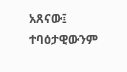አጸናው፤ ተባዕታዊውንም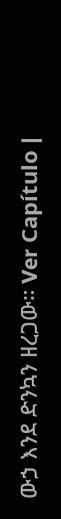ውኃ እንደ ድንኳን ዘረጋው። Ver Capítulo |